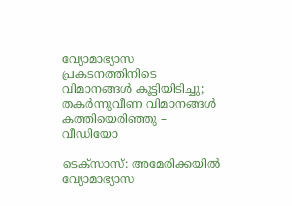വ്യോമാഭ്യാസ പ്രകടനത്തിനിടെ വിമാനങ്ങള്‍ കൂട്ടിയിടിച്ചു; തകര്‍ന്നുവീണ വിമാനങ്ങള്‍ കത്തിയെരിഞ്ഞു – വീഡിയോ

ടെക്‌സാസ്: അമേരിക്കയില്‍ വ്യോമാഭ്യാസ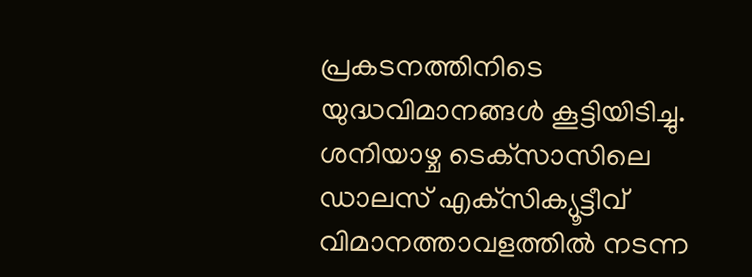പ്രകടനത്തിനിടെ യുദ്ധവിമാനങ്ങള്‍ കൂട്ടിയിടിച്ചു. ശനിയാഴ്ച ടെക്‌സാസിലെ ഡാലസ് എക്‌സിക്യൂട്ടീവ് വിമാനത്താവളത്തില്‍ നടന്ന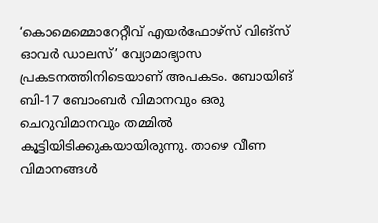‘കൊമെമ്മൊറേറ്റീവ് എയര്‍ഫോഴ്‌സ് വിങ്‌സ് ഓവര്‍ ഡാലസ്’ വ്യോമാഭ്യാസ പ്രകടനത്തിനിടെയാണ് അപകടം. ബോയിങ് ബി-17 ബോംബര്‍ വിമാനവും ഒരു ചെറുവിമാനവും തമ്മില്‍ കൂട്ടിയിടിക്കുകയായിരുന്നു. താഴെ വീണ വിമാനങ്ങള്‍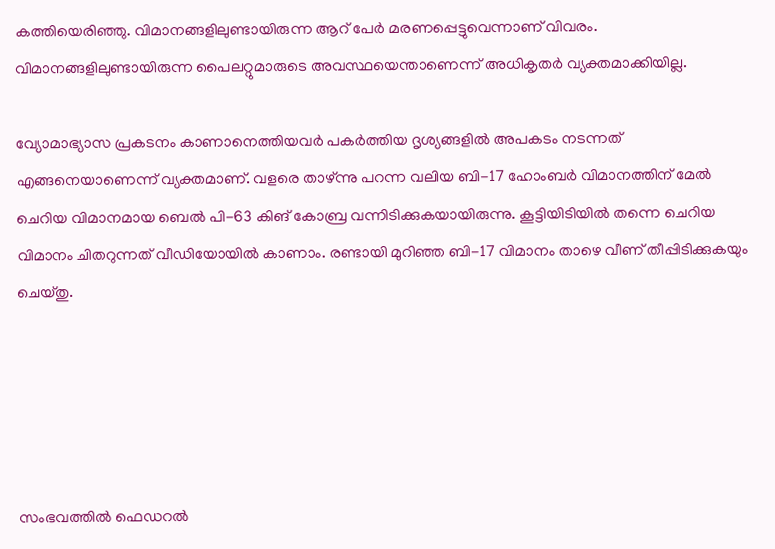കത്തിയെരിഞ്ഞു. വിമാനങ്ങളിലുണ്ടായിരുന്ന ആറ് പേര്‍ മരണപ്പെട്ടുവെന്നാണ് വിവരം. വിമാനങ്ങളിലുണ്ടായിരുന്ന പൈലറ്റുമാരുടെ അവസ്ഥയെന്താണെന്ന് അധികൃതര്‍ വ്യക്തമാക്കിയില്ല.

വ്യോമാഭ്യാസ പ്രകടനം കാണാനെത്തിയവര്‍ പകര്‍ത്തിയ ദൃശ്യങ്ങളില്‍ അപകടം നടന്നത് എങ്ങനെയാണെന്ന് വ്യക്തമാണ്. വളരെ താഴ്ന്നു പറന്ന വലിയ ബി-17 ഹോംബര്‍ വിമാനത്തിന് മേല്‍ ചെറിയ വിമാനമായ ബെല്‍ പി-63 കിങ് കോബ്ര വന്നിടിക്കുകയായിരുന്നു. കൂട്ടിയിടിയില്‍ തന്നെ ചെറിയ വിമാനം ചിതറുന്നത് വീഡിയോയില്‍ കാണാം. രണ്ടായി മുറിഞ്ഞ ബി-17 വിമാനം താഴെ വീണ് തീപ്പിടിക്കുകയും ചെയ്തു.





സംഭവത്തില്‍ ഫെഡറല്‍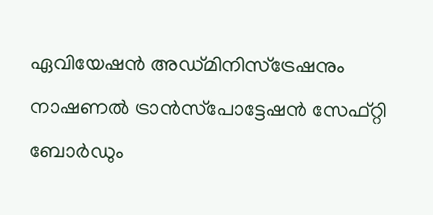ഏവിയേഷന്‍ അഡ്മിനിസ്‌ട്രേഷനും നാഷണല്‍ ട്രാന്‍സ്‌പോട്ടേഷന്‍ സേഫ്റ്റി ബോര്‍ഡും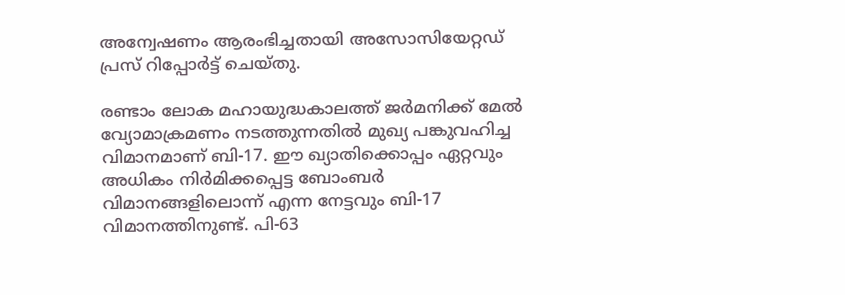അന്വേഷണം ആരംഭിച്ചതായി അസോസിയേറ്റഡ് പ്രസ് റിപ്പോർട്ട് ചെയ്തു.

രണ്ടാം ലോക മഹായുദ്ധകാലത്ത് ജര്‍മനിക്ക് മേല്‍ വ്യോമാക്രമണം നടത്തുന്നതില്‍ മുഖ്യ പങ്കുവഹിച്ച വിമാനമാണ് ബി-17. ഈ ഖ്യാതിക്കൊപ്പം ഏറ്റവും അധികം നിര്‍മിക്കപ്പെട്ട ബോംബര്‍ വിമാനങ്ങളിലൊന്ന് എന്ന നേട്ടവും ബി-17 വിമാനത്തിനുണ്ട്. പി-63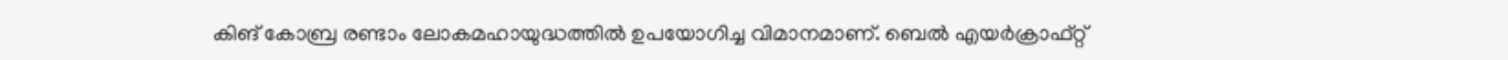കിങ് കോബ്ര രണ്ടാം ലോകമഹായുദ്ധത്തില്‍ ഉപയോഗിച്ച വിമാനമാണ്. ബെല്‍ എയര്‍ക്രാഫ്റ്റ്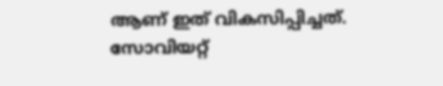ആണ് ഇത് വികസിപ്പിച്ചത്. സോവിയറ്റ്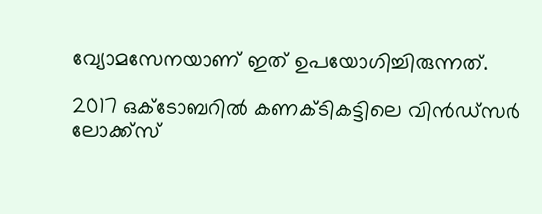വ്യോമസേനയാണ് ഇത് ഉപയോഗിച്ചിരുന്നത്.

2017 ഒക്ടോബറില്‍ കണക്ടികട്ടിലെ വിന്‍ഡ്‌സര്‍ ലോക്ക്‌സ്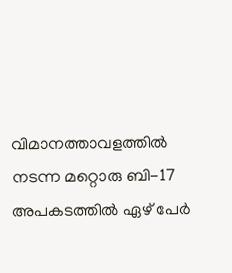വിമാനത്താവളത്തില്‍ നടന്ന മറ്റൊരു ബി-17 അപകടത്തില്‍ ഏഴ് പേര്‍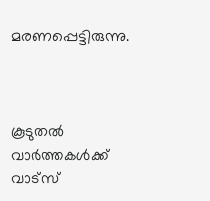മരണപ്പെട്ടിരുന്നു.



കൂടുതൽ വാർത്തകൾക്ക് വാട്സ്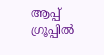ആപ്പ് ഗ്രൂപ്പിൽ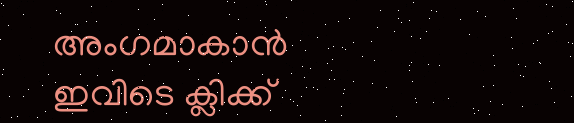അംഗമാകാൻ ഇവിടെ ക്ലിക്ക്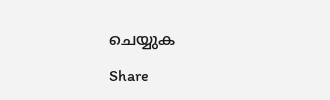ചെയ്യുക

Share